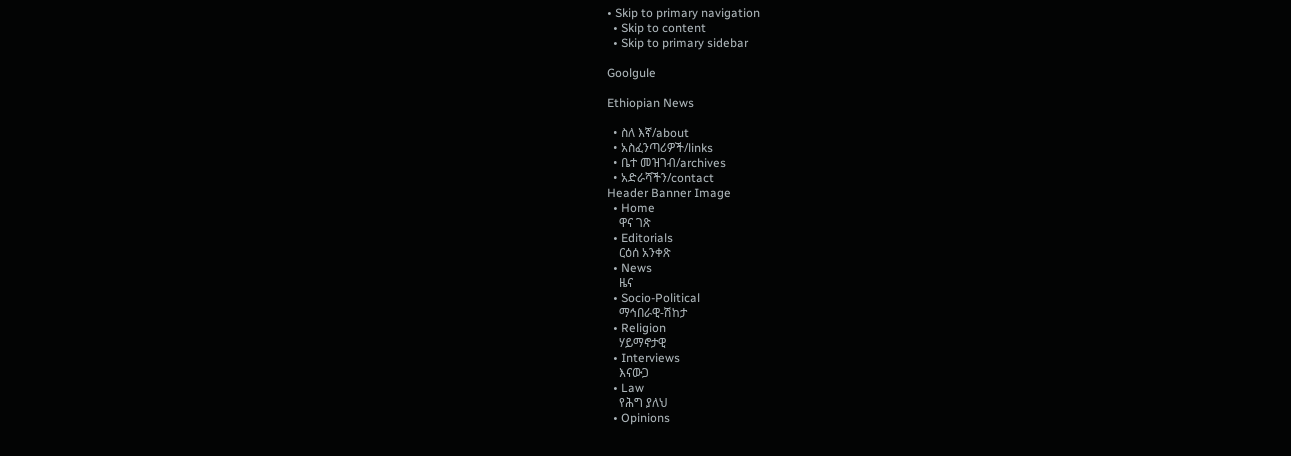• Skip to primary navigation
  • Skip to content
  • Skip to primary sidebar

Goolgule

Ethiopian News

  • ስለ እኛ/about
  • አስፈንጣሪዎች/links
  • ቤተ መዝገብ/archives
  • አድራሻችን/contact
Header Banner Image
  • Home
    ዋና ገጽ
  • Editorials
    ርዕሰ አንቀጽ
  • News
    ዜና
  • Socio-Political
    ማኅበራዊ-ሽከታ
  • Religion
    ሃይማኖታዊ
  • Interviews
    እናውጋ
  • Law
    የሕግ ያለህ
  • Opinions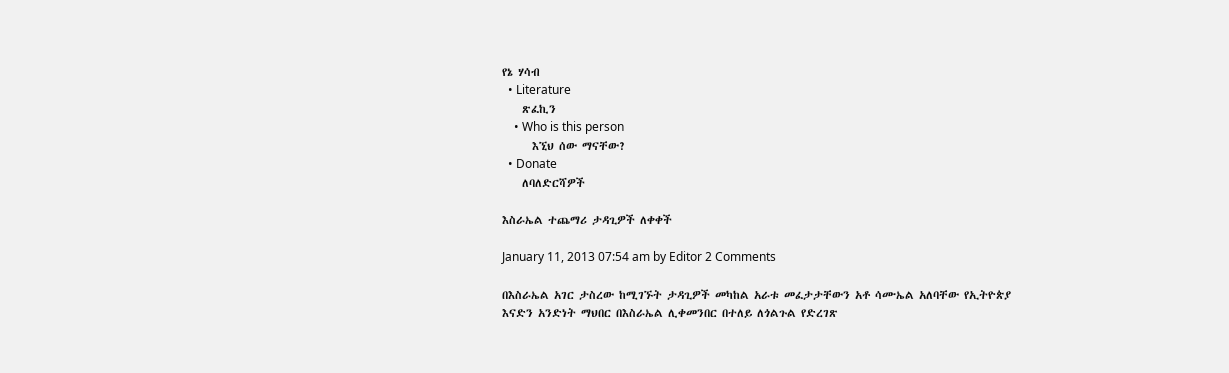የኔ ሃሳብ
  • Literature
    ጽፈኪን
    • Who is this person
      እኚህ ሰው ማናቸው?
  • Donate
    ለባለድርሻዎች

እስራኤል ተጨማሪ ታዳጊዎች ለቀቀች

January 11, 2013 07:54 am by Editor 2 Comments

በእስራኤል አገር ታስረው ከሚገኙት ታዳጊዎች መካከል አራቱ መፈታታቸውን አቶ ሳሙኤል አለባቸው የኢትዮጵያ እናድን አንድነት ማህበር በእስራኤል ሊቀመንበር በተለይ ለጎልጉል የድረገጽ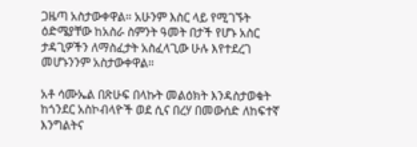ጋዜጣ አስታውቀዋል። አሁንም እስር ላይ የሚገኙት ዕድሜያቸው ከአስራ ስምንት ዓመት በታች የሆኑ አስር ታዳጊዎችን ለማስፈታት አስፈላጊው ሁሉ እየተደረገ መሆኑንንም አስታውቀዋል።

አቶ ሳሙኤል በጽሁፍ በላኩት መልዕክት እንዳስታወቁት ከጎንደር አስኮብላዮች ወደ ሲና በረሃ በመውሰድ ለከፍተኛ እንግልትና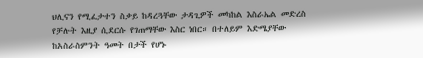ህሊናን የሚፈታተን ስቃይ ከዳረጓቸው ታዳጊዎች መካከል እስራኤል መድረስ የቻሉት እዚያ ሲደርሱ የገጠማቸው እስር ነበር። በተለይም እድሜያቸው ከአስራስምንት ዓመት በታች የሆኑ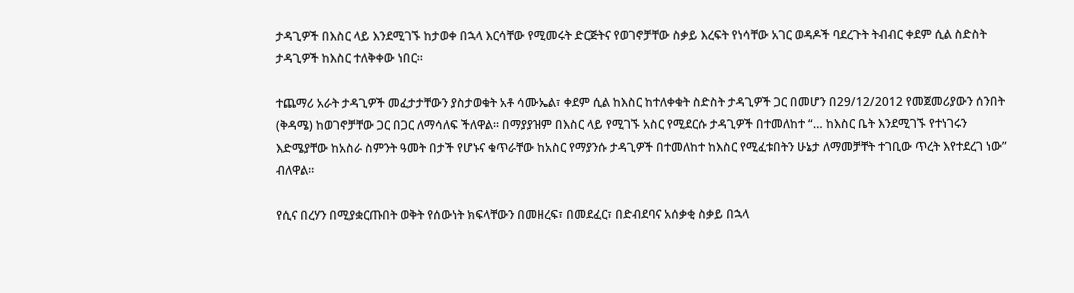ታዳጊዎች በእስር ላይ እንደሚገኙ ከታወቀ በኋላ እርሳቸው የሚመሩት ድርጅትና የወገኖቻቸው ስቃይ እረፍት የነሳቸው አገር ወዳዶች ባደረጉት ትብብር ቀደም ሲል ስድስት ታዳጊዎች ከእስር ተለቅቀው ነበር።

ተጨማሪ አራት ታዳጊዎች መፈታታቸውን ያስታወቁት አቶ ሳሙኤል፣ ቀደም ሲል ከእስር ከተለቀቁት ስድስት ታዳጊዎች ጋር በመሆን በ29/12/2012 የመጀመሪያውን ሰንበት (ቅዳሜ) ከወገኖቻቸው ጋር በጋር ለማሳለፍ ችለዋል። በማያያዝም በእስር ላይ የሚገኙ አስር የሚደርሱ ታዳጊዎች በተመለከተ “… ከእስር ቤት እንደሚገኙ የተነገሩን እድሜያቸው ከአስራ ስምንት ዓመት በታች የሆኑና ቁጥራቸው ከአስር የማያንሱ ታዳጊዎች በተመለከተ ከእስር የሚፈቱበትን ሁኔታ ለማመቻቸት ተገቢው ጥረት እየተደረገ ነው” ብለዋል።

የሲና በረሃን በሚያቋርጡበት ወቅት የሰውነት ክፍላቸውን በመዘረፍ፣ በመደፈር፣ በድብደባና አሰቃቂ ስቃይ በኋላ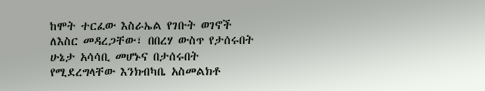ከሞት ተርፈው እስራኤል የገቡት ወገኖች ለእስር መዳረጋቸው፣ በበረሃ ውስጥ የታሰሩበት ሁኔታ አሳሳቢ መሆኑና በታሰሩበት የሚደረግላቸው እንክብካቤ አስመልክቶ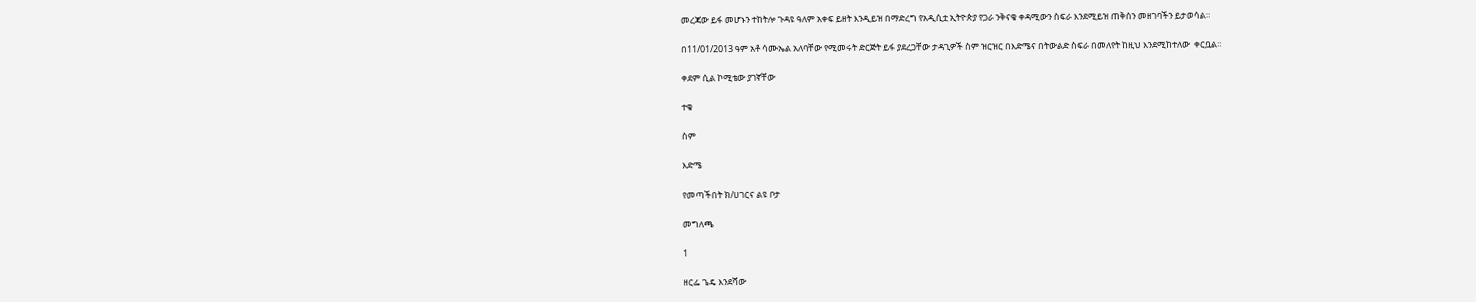መረጃው ይፋ መሆኑን ተከትሎ ጉዳዩ ዓለም አቀፍ ይዘት እንዲይዝ በማድረግ የአዲሲቷ ኢትዮጵያ የጋራ ንቅናቄ ቀዳሚውን ስፍራ እንደሚይዝ ጠቅሰን መዘገባችን ይታወሳል።

በ11/01/2013 ዓም አቶ ሳሙኤል አለባቸው የሚመሩት ድርጅት ይፋ ያደረጋቸው ታዳጊዎች ስም ዝርዝር በእድሜና በትውልድ ስፍራ በመለየት ከዚህ እንደሚከተለው  ቀርቧል።

ቀደም ሲል ኮሚቴው ያገኛቸው

ተቁ

ስም

እድሜ

የመጣችበት ክ/ሀገርና ልዩ ቦታ

መግለጫ

1

ዘርፌ ጌዴ እንደሻው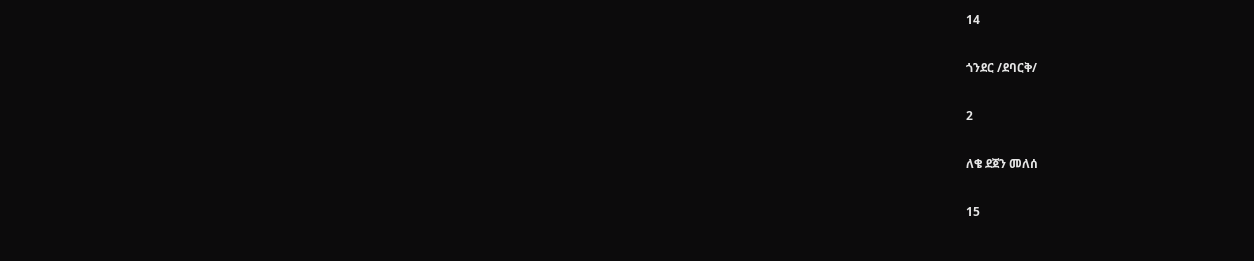14

ጎንደር /ደባርቅ/

2

ለቄ ደጀን መለሰ

15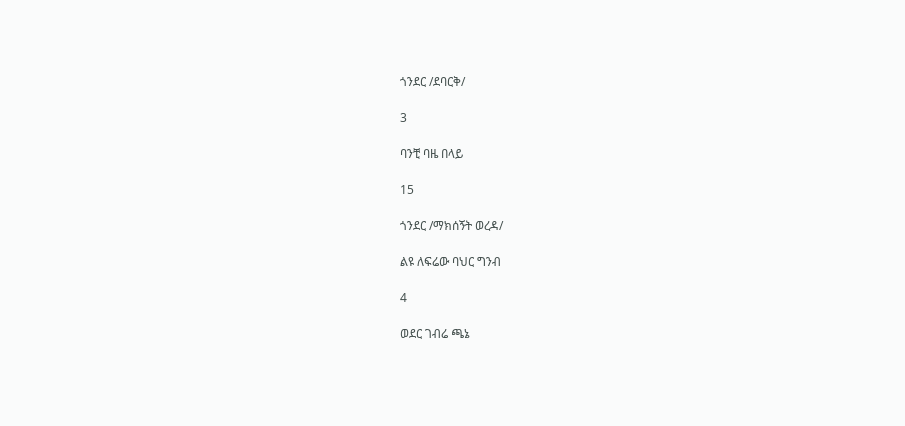ጎንደር /ደባርቅ/

3

ባንቺ ባዜ በላይ

15

ጎንደር /ማክሰኝት ወረዳ/

ልዩ ለፍሬው ባህር ግንብ

4

ወደር ገብሬ ጫኔ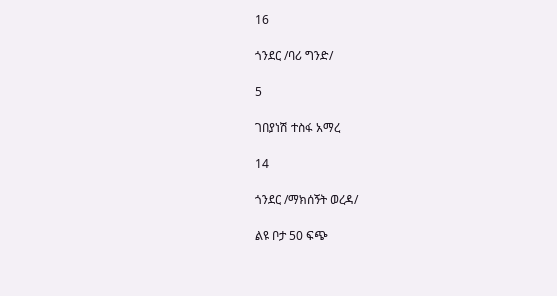16

ጎንደር /ባሪ ግንድ/

5

ገበያነሽ ተስፋ አማረ

14

ጎንደር /ማክሰኝት ወረዳ/

ልዩ ቦታ 50 ፍጭ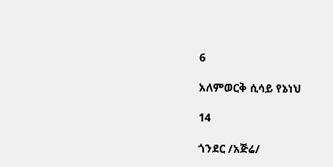6

አለምወርቅ ሲሳይ የኔነህ

14

ጎንደር /አጅሬ/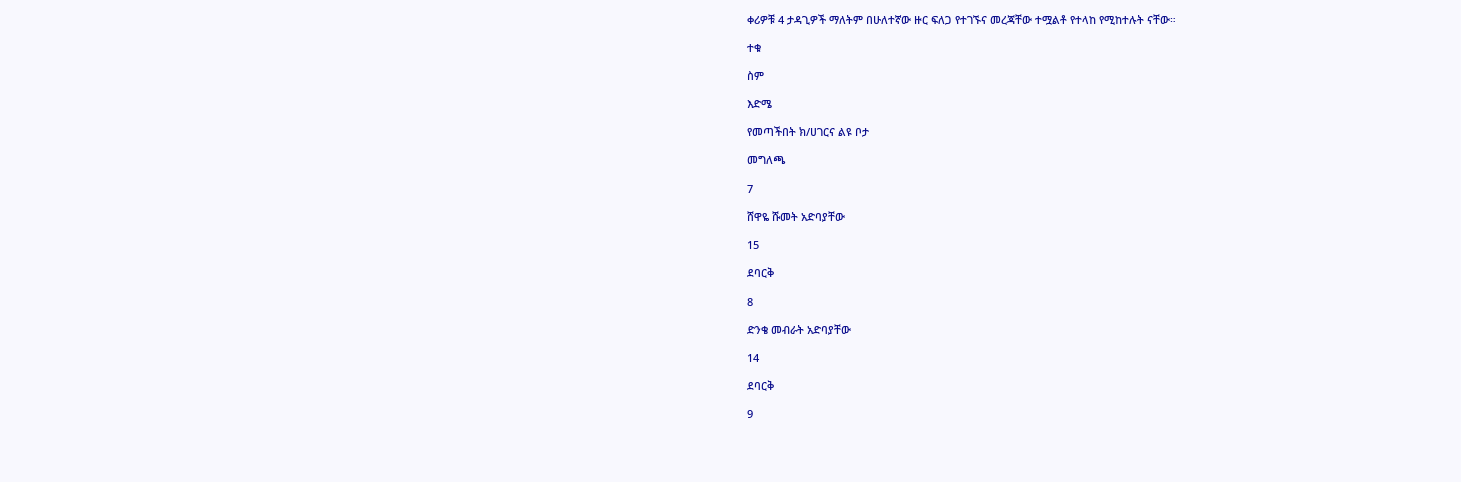ቀሪዎቹ 4 ታዳጊዎች ማለትም በሁለተኛው ዙር ፍለጋ የተገኙና መረጃቸው ተሟልቶ የተላከ የሚከተሉት ናቸው።

ተቁ

ስም

እድሜ

የመጣችበት ክ/ሀገርና ልዩ ቦታ

መግለጫ

7

ሸዋዬ ሹመት አድባያቸው

15

ደባርቅ

8

ድንቄ መብራት አድባያቸው

14

ደባርቅ

9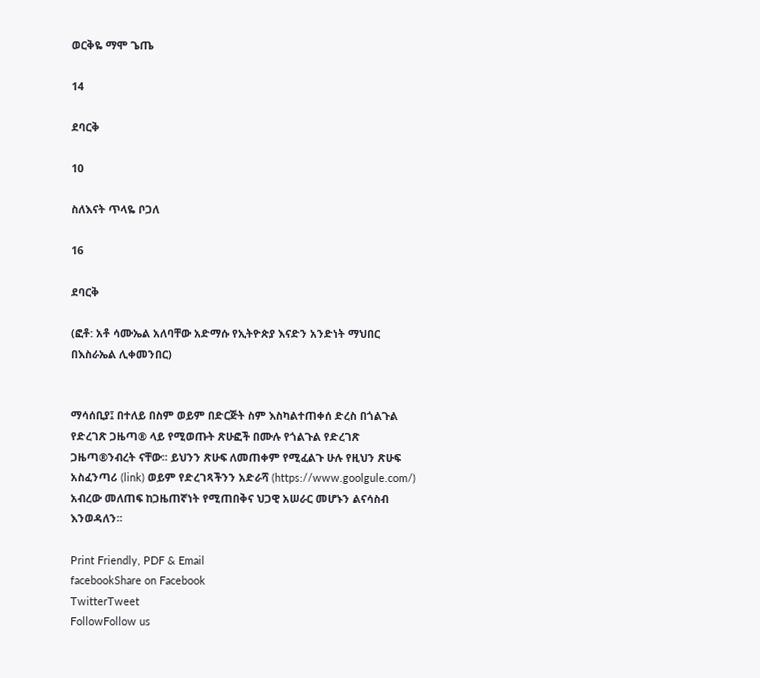ወርቅዬ ማሞ ጌጤ

14

ደባርቅ

10

ስለእናት ጥላዬ ቦጋለ

16

ደባርቅ

(ፎቶ: አቶ ሳሙኤል አለባቸው አድማሱ የኢትዮጵያ እናድን አንድነት ማህበር በእስራኤል ሊቀመንበር)


ማሳሰቢያ፤ በተለይ በስም ወይም በድርጅት ስም እስካልተጠቀሰ ድረስ በጎልጉል የድረገጽ ጋዜጣ® ላይ የሚወጡት ጽሁፎች በሙሉ የጎልጉል የድረገጽ ጋዜጣ®ንብረት ናቸው፡፡ ይህንን ጽሁፍ ለመጠቀም የሚፈልጉ ሁሉ የዚህን ጽሁፍ አስፈንጣሪ (link) ወይም የድረገጻችንን አድራሻ (https://www.goolgule.com/) አብረው መለጠፍ ከጋዜጠኛነት የሚጠበቅና ህጋዊ አሠራር መሆኑን ልናሳስብ እንወዳለን፡፡

Print Friendly, PDF & Email
facebookShare on Facebook
TwitterTweet
FollowFollow us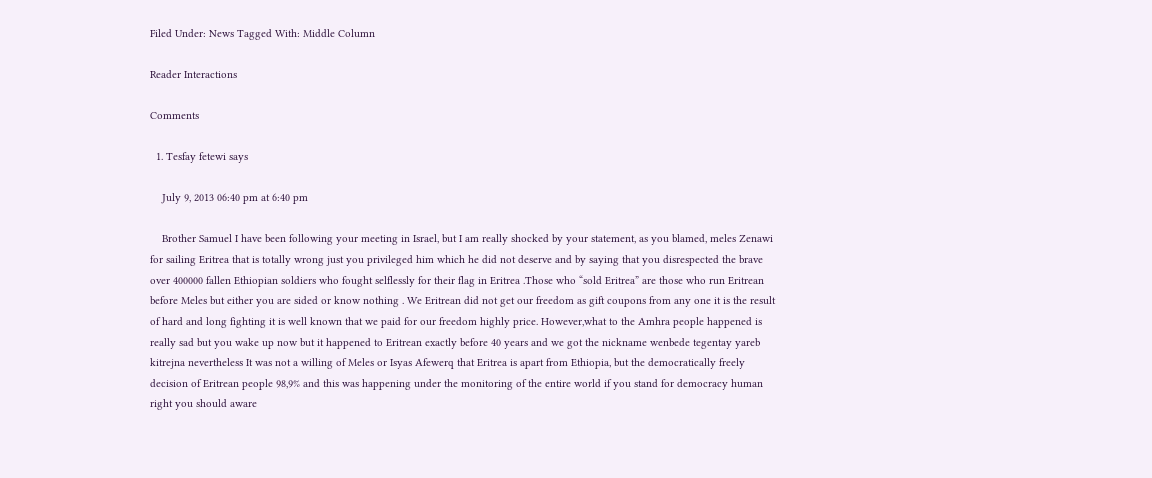Filed Under: News Tagged With: Middle Column

Reader Interactions

Comments

  1. Tesfay fetewi says

    July 9, 2013 06:40 pm at 6:40 pm

    Brother Samuel I have been following your meeting in Israel, but I am really shocked by your statement, as you blamed, meles Zenawi for sailing Eritrea that is totally wrong just you privileged him which he did not deserve and by saying that you disrespected the brave over 400000 fallen Ethiopian soldiers who fought selflessly for their flag in Eritrea .Those who “sold Eritrea” are those who run Eritrean before Meles but either you are sided or know nothing . We Eritrean did not get our freedom as gift coupons from any one it is the result of hard and long fighting it is well known that we paid for our freedom highly price. However,what to the Amhra people happened is really sad but you wake up now but it happened to Eritrean exactly before 40 years and we got the nickname wenbede tegentay yareb kitrejna nevertheless It was not a willing of Meles or Isyas Afewerq that Eritrea is apart from Ethiopia, but the democratically freely decision of Eritrean people 98,9% and this was happening under the monitoring of the entire world if you stand for democracy human right you should aware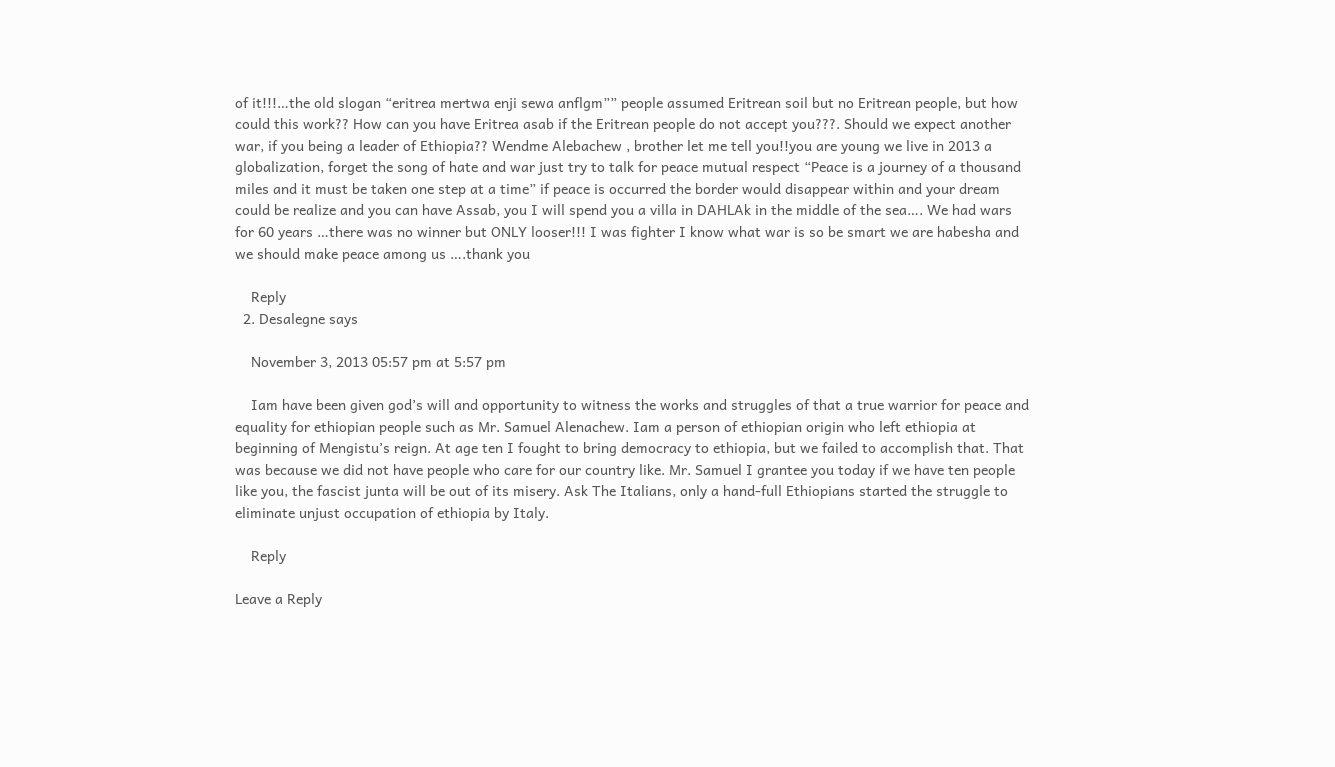of it!!!…the old slogan “eritrea mertwa enji sewa anflgm”” people assumed Eritrean soil but no Eritrean people, but how could this work?? How can you have Eritrea asab if the Eritrean people do not accept you???. Should we expect another war, if you being a leader of Ethiopia?? Wendme Alebachew , brother let me tell you!!you are young we live in 2013 a globalization, forget the song of hate and war just try to talk for peace mutual respect “Peace is a journey of a thousand miles and it must be taken one step at a time” if peace is occurred the border would disappear within and your dream could be realize and you can have Assab, you I will spend you a villa in DAHLAk in the middle of the sea…. We had wars for 60 years …there was no winner but ONLY looser!!! I was fighter I know what war is so be smart we are habesha and we should make peace among us ….thank you

    Reply
  2. Desalegne says

    November 3, 2013 05:57 pm at 5:57 pm

    Iam have been given god’s will and opportunity to witness the works and struggles of that a true warrior for peace and equality for ethiopian people such as Mr. Samuel Alenachew. Iam a person of ethiopian origin who left ethiopia at beginning of Mengistu’s reign. At age ten I fought to bring democracy to ethiopia, but we failed to accomplish that. That was because we did not have people who care for our country like. Mr. Samuel I grantee you today if we have ten people like you, the fascist junta will be out of its misery. Ask The Italians, only a hand-full Ethiopians started the struggle to eliminate unjust occupation of ethiopia by Italy.

    Reply

Leave a Reply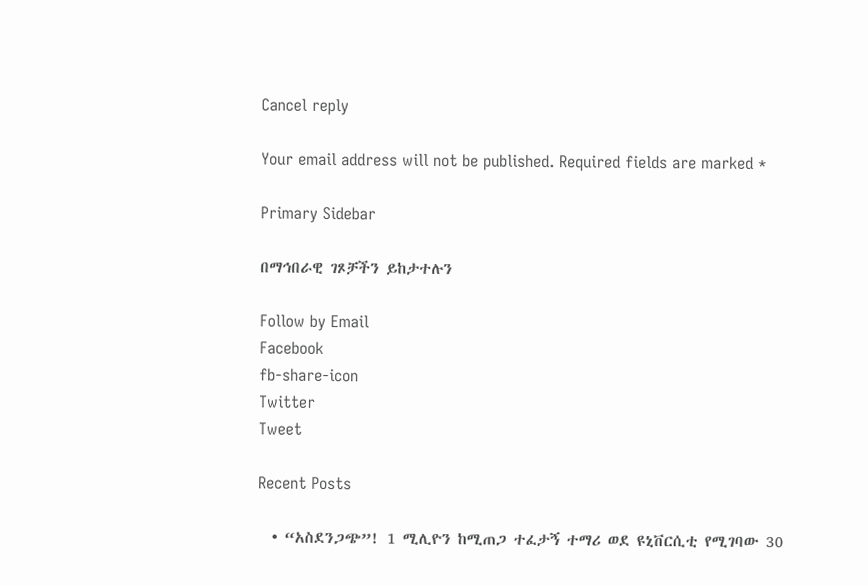Cancel reply

Your email address will not be published. Required fields are marked *

Primary Sidebar

በማኅበራዊ ገጾቻችን ይከታተሉን

Follow by Email
Facebook
fb-share-icon
Twitter
Tweet

Recent Posts

  • “አስደንጋጭ”! 1 ሚሊዮን ከሚጠጋ ተፈታኝ ተማሪ ወደ ዩኒቨርሲቲ የሚገባው 30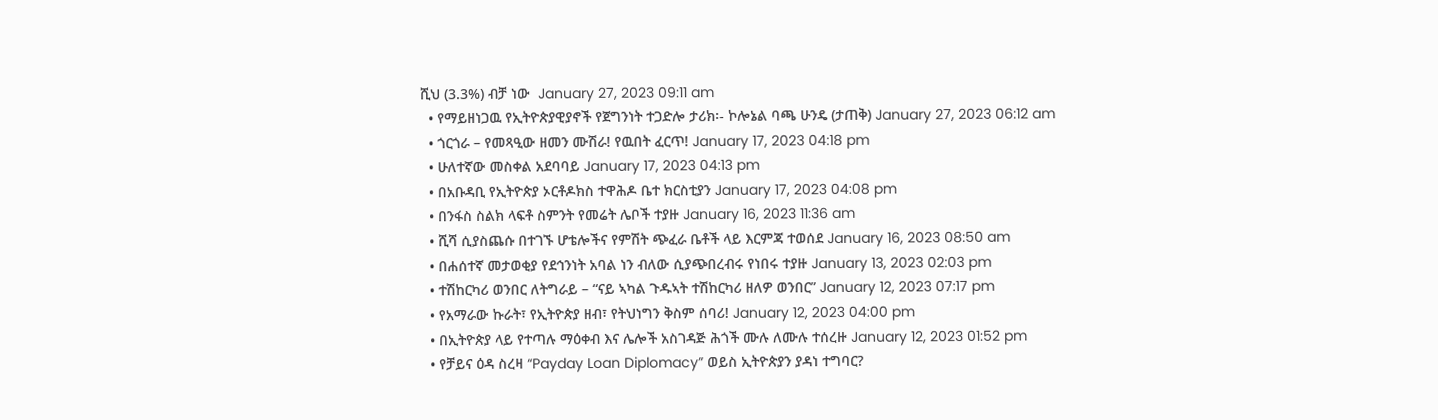ሺህ (3.3%) ብቻ ነው  January 27, 2023 09:11 am
  • የማይዘነጋዉ የኢትዮጵያዊያኖች የጀግንነት ተጋድሎ ታሪክ፡- ኮሎኔል ባጫ ሁንዴ (ታጠቅ) January 27, 2023 06:12 am
  • ጎርጎራ – የመጻዒው ዘመን ሙሽራ! የዉበት ፈርጥ! January 17, 2023 04:18 pm
  • ሁለተኛው መስቀል አደባባይ January 17, 2023 04:13 pm
  • በአቡዳቢ የኢትዮጵያ ኦርቶዶክስ ተዋሕዶ ቤተ ክርስቲያን January 17, 2023 04:08 pm
  • በንፋስ ስልክ ላፍቶ ስምንት የመሬት ሌቦች ተያዙ January 16, 2023 11:36 am
  • ሺሻ ሲያስጨሱ በተገኙ ሆቴሎችና የምሽት ጭፈራ ቤቶች ላይ እርምጃ ተወሰደ January 16, 2023 08:50 am
  • በሐሰተኛ መታወቂያ የደኅንነት አባል ነን ብለው ሲያጭበረብሩ የነበሩ ተያዙ January 13, 2023 02:03 pm
  • ተሽከርካሪ ወንበር ለትግራይ – “ናይ ኣካል ጉዱኣት ተሽከርካሪ ዘለዎ ወንበር” January 12, 2023 07:17 pm
  • የአማራው ኩራት፣ የኢትዮጵያ ዘብ፣ የትህነግን ቅስም ሰባሪ! January 12, 2023 04:00 pm
  • በኢትዮጵያ ላይ የተጣሉ ማዕቀብ እና ሌሎች አስገዳጅ ሕጎች ሙሉ ለሙሉ ተሰረዙ January 12, 2023 01:52 pm
  • የቻይና ዕዳ ስረዛ “Payday Loan Diplomacy” ወይስ ኢትዮጵያን ያዳነ ተግባር?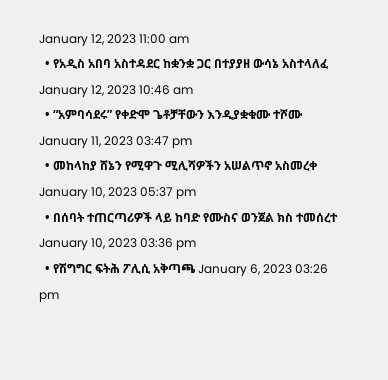January 12, 2023 11:00 am
  • የአዲስ አበባ አስተዳደር ከቋንቋ ጋር በተያያዘ ውሳኔ አስተላለፈ January 12, 2023 10:46 am
  • “አምባሳደሩ” የቀድሞ ጌቶቻቸውን እንዲያቋቁሙ ተሾሙ January 11, 2023 03:47 pm
  • መከላከያ ሸኔን የሚዋጉ ሚሊሻዎችን አሠልጥኖ አስመረቀ January 10, 2023 05:37 pm
  • በሰባት ተጠርጣሪዎች ላይ ከባድ የሙስና ወንጀል ክስ ተመሰረተ January 10, 2023 03:36 pm
  • የሽግግር ፍትሕ ፖሊሲ አቅጣጫ January 6, 2023 03:26 pm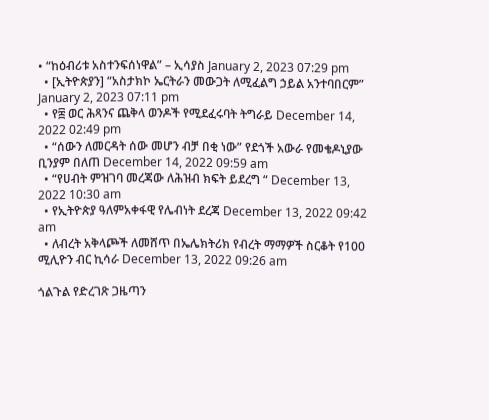• “ከዕብሪቱ አስተንፍሰነዋል” – ኢሳያስ January 2, 2023 07:29 pm
  • [ኢትዮጵያን] “አስታክኮ ኤርትራን መውጋት ለሚፈልግ ኃይል አንተባበርም” January 2, 2023 07:11 pm
  • የ፰ ወር ሕጻንና ጨቅላ ወንዶች የሚደፈሩባት ትግራይ December 14, 2022 02:49 pm
  • “ሰውን ለመርዳት ሰው መሆን ብቻ በቂ ነው” የደጎች አውራ የመቄዶኒያው ቢንያም በለጠ December 14, 2022 09:59 am
  • “የሀብት ምዝገባ መረጃው ለሕዝብ ክፍት ይደረግ “ December 13, 2022 10:30 am
  • የኢትዮጵያ ዓለምአቀፋዊ የሌብነት ደረጃ December 13, 2022 09:42 am
  • ለብረት አቅላጮች ለመሸጥ በኤሌክትሪክ የብረት ማማዎች ስርቆት የ100 ሚሊዮን ብር ኪሳራ December 13, 2022 09:26 am

ጎልጉል የድረገጽ ጋዜጣን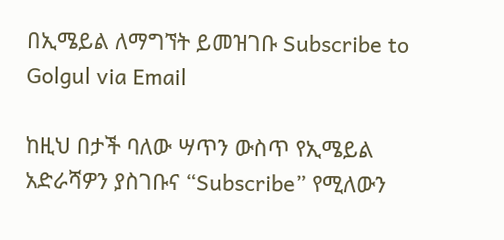በኢሜይል ለማግኘት ይመዝገቡ Subscribe to Golgul via Email

ከዚህ በታች ባለው ሣጥን ውስጥ የኢሜይል አድራሻዎን ያስገቡና “Subscribe” የሚለውን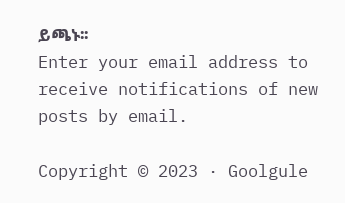ይጫኑ፡፡
Enter your email address to receive notifications of new posts by email.

Copyright © 2023 · Goolgule